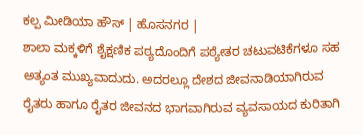ಕಲ್ಪ ಮೀಡಿಯಾ ಹೌಸ್ | ಹೊಸನಗರ |
ಶಾಲಾ ಮಕ್ಕಳಿಗೆ ಶೈಕ್ಷಣಿಕ ಪಠ್ಯದೊಂದಿಗೆ ಪಠ್ಯೇತರ ಚಟುವಟಿಕೆಗಳೂ ಸಹ ಅತ್ಯಂತ ಮುಖ್ಯವಾದುದು. ಅದರಲ್ಲೂ ದೇಶದ ಜೀವನಾಡಿಯಾಗಿರುವ ರೈತರು ಹಾಗೂ ರೈತರ ಜೀವನದ ಭಾಗವಾಗಿರುವ ವ್ಯವಸಾಯದ ಕುರಿತಾಗಿ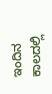ಇಂದಿನ ಕಾಲದಲ್ಲಿ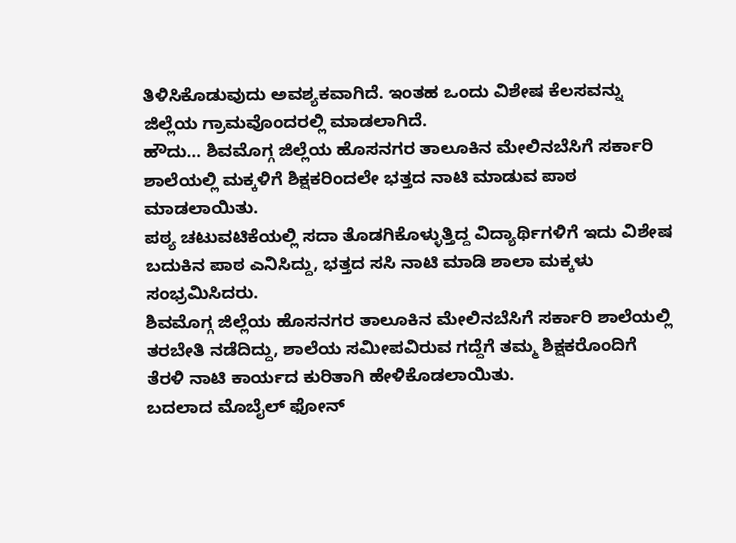ತಿಳಿಸಿಕೊಡುವುದು ಅವಶ್ಯಕವಾಗಿದೆ. ಇಂತಹ ಒಂದು ವಿಶೇಷ ಕೆಲಸವನ್ನು ಜಿಲ್ಲೆಯ ಗ್ರಾಮವೊಂದರಲ್ಲಿ ಮಾಡಲಾಗಿದೆ.
ಹೌದು… ಶಿವಮೊಗ್ಗ ಜಿಲ್ಲೆಯ ಹೊಸನಗರ ತಾಲೂಕಿನ ಮೇಲಿನಬೆಸಿಗೆ ಸರ್ಕಾರಿ ಶಾಲೆಯಲ್ಲಿ ಮಕ್ಕಳಿಗೆ ಶಿಕ್ಷಕರಿಂದಲೇ ಭತ್ತದ ನಾಟಿ ಮಾಡುವ ಪಾಠ ಮಾಡಲಾಯಿತು.
ಪಠ್ಯ ಚಟುವಟಿಕೆಯಲ್ಲಿ ಸದಾ ತೊಡಗಿಕೊಳ್ಳುತ್ತಿದ್ದ ವಿದ್ಯಾರ್ಥಿಗಳಿಗೆ ಇದು ವಿಶೇಷ ಬದುಕಿನ ಪಾಠ ಎನಿಸಿದ್ದು, ಭತ್ತದ ಸಸಿ ನಾಟಿ ಮಾಡಿ ಶಾಲಾ ಮಕ್ಕಳು ಸಂಭ್ರಮಿಸಿದರು.
ಶಿವಮೊಗ್ಗ ಜಿಲ್ಲೆಯ ಹೊಸನಗರ ತಾಲೂಕಿನ ಮೇಲಿನಬೆಸಿಗೆ ಸರ್ಕಾರಿ ಶಾಲೆಯಲ್ಲಿ ತರಬೇತಿ ನಡೆದಿದ್ದು, ಶಾಲೆಯ ಸಮೀಪವಿರುವ ಗದ್ದೆಗೆ ತಮ್ಮ ಶಿಕ್ಷಕರೊಂದಿಗೆ ತೆರಳಿ ನಾಟಿ ಕಾರ್ಯದ ಕುರಿತಾಗಿ ಹೇಳಿಕೊಡಲಾಯಿತು.
ಬದಲಾದ ಮೊಬೈಲ್ ಫೋನ್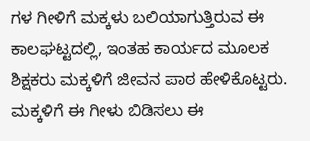ಗಳ ಗೀಳಿಗೆ ಮಕ್ಕಳು ಬಲಿಯಾಗುತ್ತಿರುವ ಈ ಕಾಲಘಟ್ಟದಲ್ಲಿ, ಇಂತಹ ಕಾರ್ಯದ ಮೂಲಕ ಶಿಕ್ಷಕರು ಮಕ್ಕಳಿಗೆ ಜೀವನ ಪಾಠ ಹೇಳಿಕೊಟ್ಟರು. ಮಕ್ಕಳಿಗೆ ಈ ಗೀಳು ಬಿಡಿಸಲು ಈ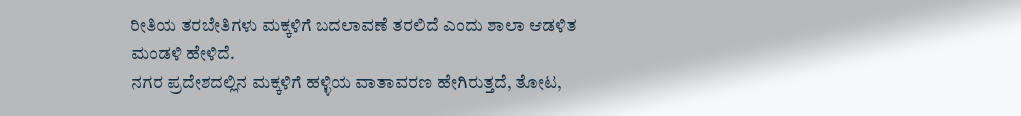ರೀತಿಯ ತರಬೇತಿಗಳು ಮಕ್ಕಳಿಗೆ ಬದಲಾವಣೆ ತರಲಿದೆ ಎಂದು ಶಾಲಾ ಆಡಳಿತ ಮಂಡಳಿ ಹೇಳಿದೆ.
ನಗರ ಪ್ರದೇಶದಲ್ಲಿನ ಮಕ್ಕಳಿಗೆ ಹಳ್ಳಿಯ ವಾತಾವರಣ ಹೇಗಿರುತ್ತದೆ, ತೋಟ,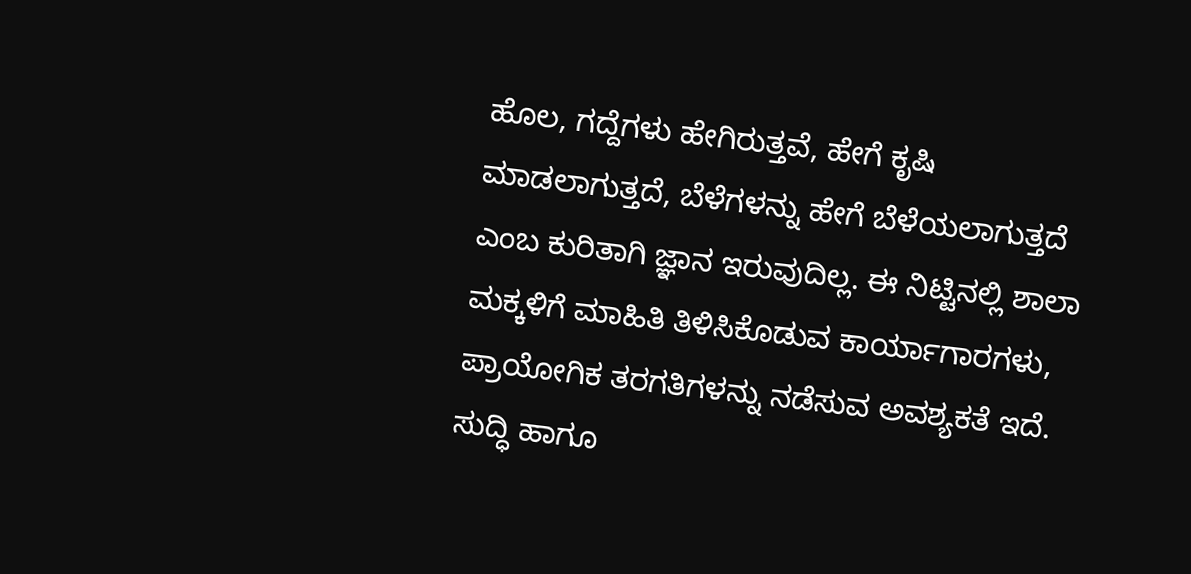ಹೊಲ, ಗದ್ದೆಗಳು ಹೇಗಿರುತ್ತವೆ, ಹೇಗೆ ಕೃಷಿ ಮಾಡಲಾಗುತ್ತದೆ, ಬೆಳೆಗಳನ್ನು ಹೇಗೆ ಬೆಳೆಯಲಾಗುತ್ತದೆ ಎಂಬ ಕುರಿತಾಗಿ ಜ್ಞಾನ ಇರುವುದಿಲ್ಲ. ಈ ನಿಟ್ಟಿನಲ್ಲಿ ಶಾಲಾ ಮಕ್ಕಳಿಗೆ ಮಾಹಿತಿ ತಿಳಿಸಿಕೊಡುವ ಕಾರ್ಯಾಗಾರಗಳು, ಪ್ರಾಯೋಗಿಕ ತರಗತಿಗಳನ್ನು ನಡೆಸುವ ಅವಶ್ಯಕತೆ ಇದೆ.
ಸುದ್ಧಿ ಹಾಗೂ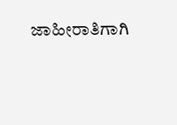ಜಾಹೀರಾತಿಗಾಗಿ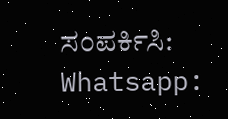ಸಂಪರ್ಕಿಸಿ: Whatsapp: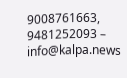9008761663, 9481252093 – info@kalpa.news